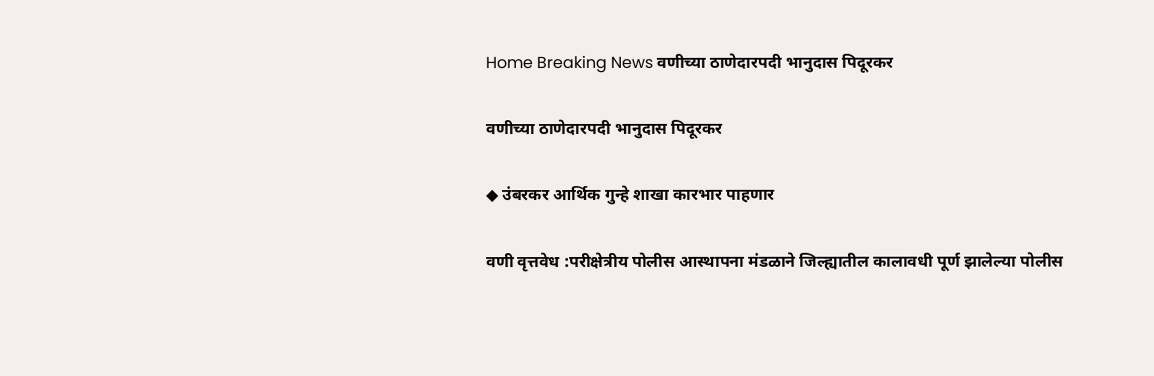Home Breaking News वणीच्या ठाणेदारपदी भानुदास पिदूरकर

वणीच्या ठाणेदारपदी भानुदास पिदूरकर

◆ उंबरकर आर्थिक गुन्हे शाखा कारभार पाहणार

वणी वृत्तवेध :परीक्षेत्रीय पोलीस आस्थापना मंडळाने जिल्ह्यातील कालावधी पूर्ण झालेल्या पोलीस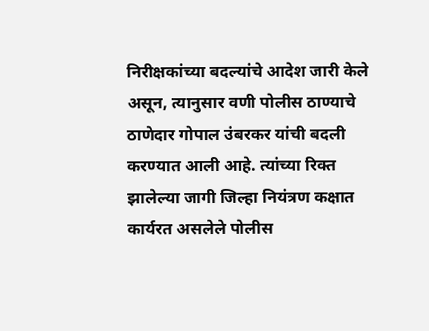निरीक्षकांच्या बदल्यांचे आदेश जारी केले असून, त्यानुसार वणी पोलीस ठाण्याचे ठाणेदार गोपाल उंबरकर यांची बदली करण्यात आली आहे. त्यांच्या रिक्त झालेल्या जागी जिल्हा नियंत्रण कक्षात कार्यरत असलेले पोलीस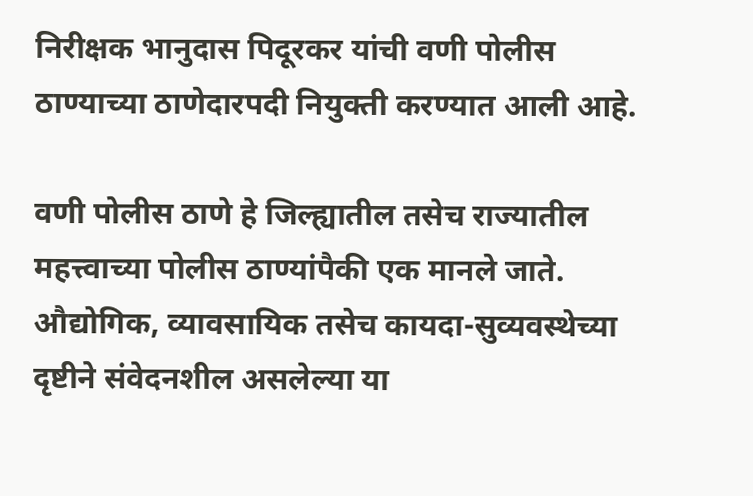निरीक्षक भानुदास पिदूरकर यांची वणी पोलीस ठाण्याच्या ठाणेदारपदी नियुक्ती करण्यात आली आहे.

वणी पोलीस ठाणे हे जिल्ह्यातील तसेच राज्यातील महत्त्वाच्या पोलीस ठाण्यांपैकी एक मानले जाते. औद्योगिक, व्यावसायिक तसेच कायदा-सुव्यवस्थेच्या दृष्टीने संवेदनशील असलेल्या या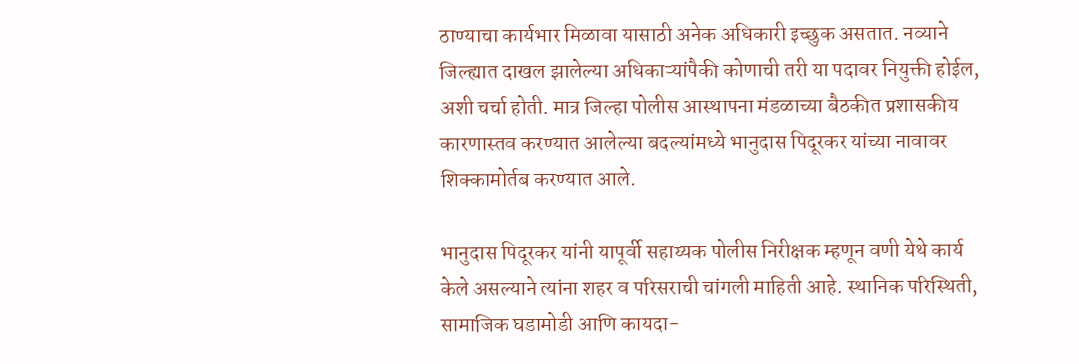ठाण्याचा कार्यभार मिळावा यासाठी अनेक अधिकारी इच्छुक असतात. नव्याने जिल्ह्यात दाखल झालेल्या अधिकाऱ्यांपैकी कोणाची तरी या पदावर नियुक्ती होईल, अशी चर्चा होती. मात्र जिल्हा पोलीस आस्थापना मंडळाच्या बैठकीत प्रशासकीय कारणास्तव करण्यात आलेल्या बदल्यांमध्ये भानुदास पिदूरकर यांच्या नावावर शिक्कामोर्तब करण्यात आले.

भानुदास पिदूरकर यांनी यापूर्वी सहाय्यक पोलीस निरीक्षक म्हणून वणी येथे कार्य केले असल्याने त्यांना शहर व परिसराची चांगली माहिती आहे. स्थानिक परिस्थिती, सामाजिक घडामोडी आणि कायदा-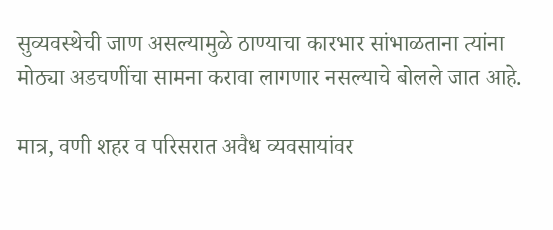सुव्यवस्थेची जाण असल्यामुळे ठाण्याचा कारभार सांभाळताना त्यांना मोठ्या अडचणींचा सामना करावा लागणार नसल्याचे बोलले जात आहे.

मात्र, वणी शहर व परिसरात अवैध व्यवसायांवर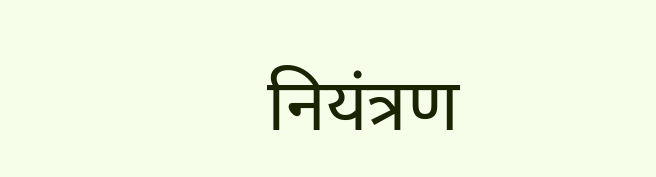नियंत्रण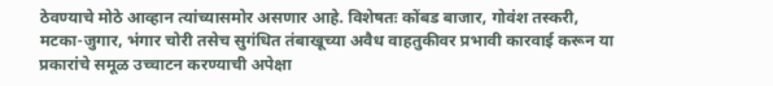ठेवण्याचे मोठे आव्हान त्यांच्यासमोर असणार आहे. विशेषतः कोंबड बाजार, गोवंश तस्करी, मटका-जुगार, भंगार चोरी तसेच सुगंधित तंबाखूच्या अवैध वाहतुकीवर प्रभावी कारवाई करून या प्रकारांचे समूळ उच्चाटन करण्याची अपेक्षा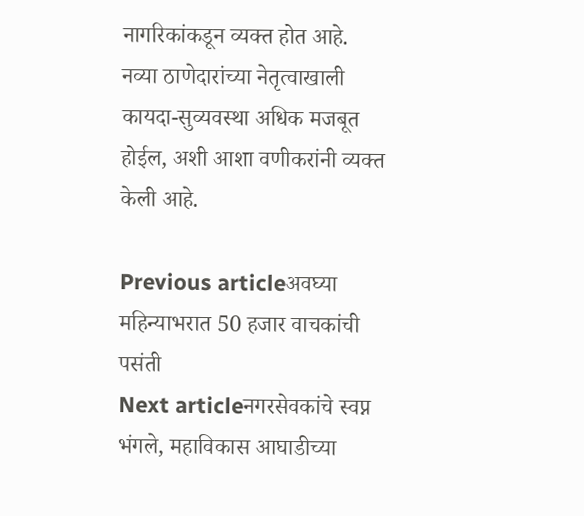नागरिकांकडून व्यक्त होत आहे. नव्या ठाणेदारांच्या नेतृत्वाखाली कायदा-सुव्यवस्था अधिक मजबूत होईल, अशी आशा वणीकरांनी व्यक्त केली आहे.

Previous articleअवघ्या महिन्याभरात 50 हजार वाचकांची पसंती
Next articleनगरसेवकांचे स्वप्न भंगले, महाविकास आघाडीच्या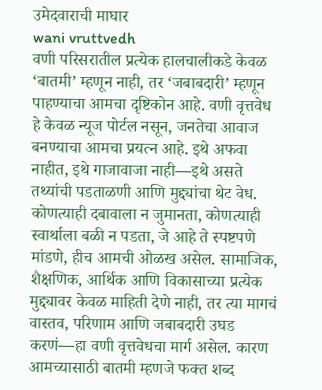उमेदवाराची माघार
wani vruttvedh
वणी परिसरातील प्रत्येक हालचालीकडे केवळ ‘बातमी’ म्हणून नाही, तर ‘जबाबदारी’ म्हणून पाहण्याचा आमचा दृष्टिकोन आहे. वणी वृत्तवेध हे केवळ न्यूज पोर्टल नसून, जनतेचा आवाज बनण्याचा आमचा प्रयत्न आहे. इथे अफवा नाहीत, इथे गाजावाजा नाही—इथे असते तथ्यांची पडताळणी आणि मुद्द्यांचा थेट वेध. कोणत्याही दबावाला न जुमानता, कोणत्याही स्वार्थाला बळी न पडता, जे आहे ते स्पष्टपणे मांडणे, हीच आमची ओळख असेल. सामाजिक, शैक्षणिक, आर्थिक आणि विकासाच्या प्रत्येक मुद्द्यावर केवळ माहिती देणे नाही, तर त्या मागचं वास्तव, परिणाम आणि जबाबदारी उघड करणं—हा वणी वृत्तवेधचा मार्ग असेल. कारण आमच्यासाठी बातमी म्हणजे फक्त शब्द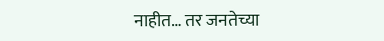नाहीत… तर जनतेच्या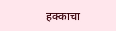हक्काचा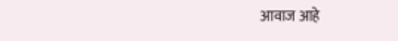आवाज आहे